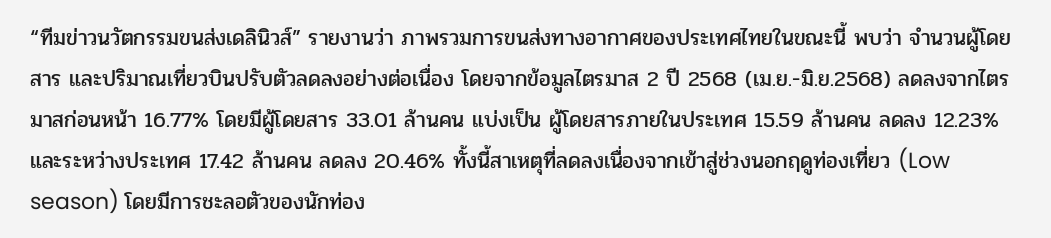“ทีมข่าวนวัตกรรมขนส่งเดลินิวส์” รายงานว่า ภาพรวมการขนส่งทางอากาศของประเทศไทยในขณะนี้ พบว่า จำนวนผู้โดยสาร และปริมาณเที่ยวบินปรับตัวลดลงอย่างต่อเนื่อง โดยจากข้อมูลไตรมาส 2 ปี 2568 (เม.ย.-มิ.ย.2568) ลดลงจากไตรมาสก่อนหน้า 16.77% โดยมีผู้โดยสาร 33.01 ล้านคน แบ่งเป็น ผู้โดยสารภายในประเทศ 15.59 ล้านคน ลดลง 12.23% และระหว่างประเทศ 17.42 ล้านคน ลดลง 20.46% ทั้งนี้สาเหตุที่ลดลงเนื่องจากเข้าสู่ช่วงนอกฤดูท่องเที่ยว (Low season) โดยมีการชะลอตัวของนักท่อง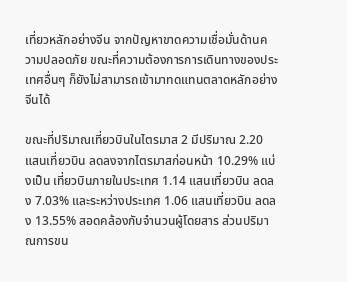เที่ยวหลักอย่างจีน จากปัญหาขาดความเชื่อมั่นด้านความปลอดภัย ขณะที่ความต้องการการเดินทางของประเทศอื่นๆ ก็ยังไม่สามารถเข้ามาทดแทนตลาดหลักอย่างจีนได้

ขณะที่ปริมาณเที่ยวบินในไตรมาส 2 มีปริมาณ 2.20 แสนเที่ยวบิน ลดลงจากไตรมาสก่อนหน้า 10.29% แบ่งเป็น เที่ยวบินภายในประเทศ 1.14 แสนเที่ยวบิน ลดลง 7.03% และระหว่างประเทศ 1.06 แสนเที่ยวบิน ลดลง 13.55% สอดคล้องกับจำนวนผู้โดยสาร ส่วนปริมาณการขน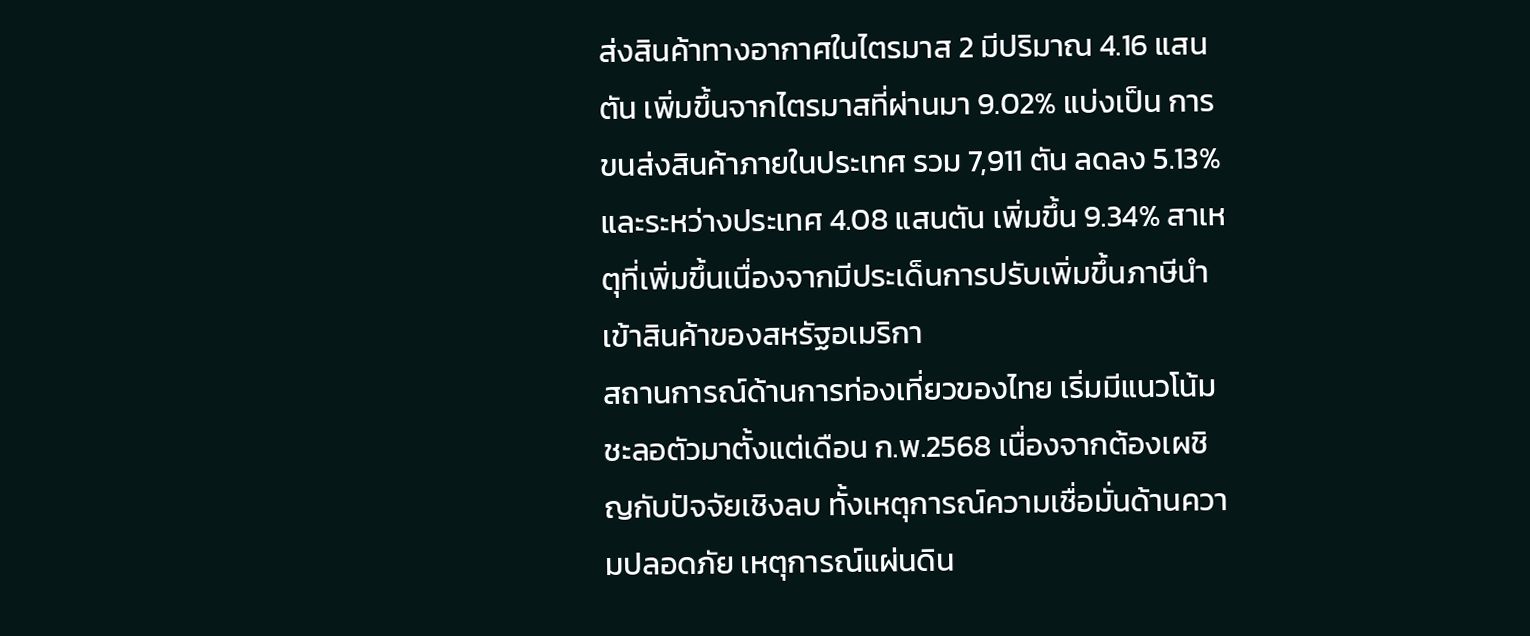ส่งสินค้าทางอากาศในไตรมาส 2 มีปริมาณ 4.16 แสนตัน เพิ่มขึ้นจากไตรมาสที่ผ่านมา 9.02% แบ่งเป็น การขนส่งสินค้าภายในประเทศ รวม 7,911 ตัน ลดลง 5.13% และระหว่างประเทศ 4.08 แสนตัน เพิ่มขึ้น 9.34% สาเหตุที่เพิ่มขึ้นเนื่องจากมีประเด็นการปรับเพิ่มขึ้นภาษีนำเข้าสินค้าของสหรัฐอเมริกา
สถานการณ์ด้านการท่องเที่ยวของไทย เริ่มมีแนวโน้มชะลอตัวมาตั้งแต่เดือน ก.พ.2568 เนื่องจากต้องเผชิญกับปัจจัยเชิงลบ ทั้งเหตุการณ์ความเชื่อมั่นด้านความปลอดภัย เหตุการณ์แผ่นดิน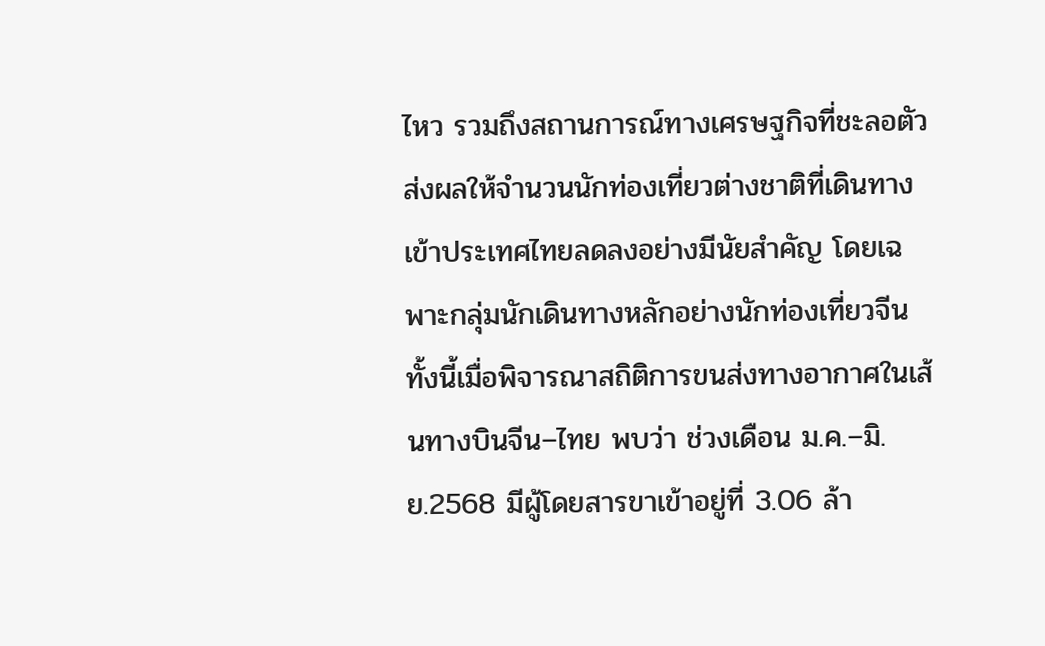ไหว รวมถึงสถานการณ์ทางเศรษฐกิจที่ชะลอตัว ส่งผลให้จำนวนนักท่องเที่ยวต่างชาติที่เดินทางเข้าประเทศไทยลดลงอย่างมีนัยสำคัญ โดยเฉพาะกลุ่มนักเดินทางหลักอย่างนักท่องเที่ยวจีน ทั้งนี้เมื่อพิจารณาสถิติการขนส่งทางอากาศในเส้นทางบินจีน–ไทย พบว่า ช่วงเดือน ม.ค.–มิ.ย.2568 มีผู้โดยสารขาเข้าอยู่ที่ 3.06 ล้า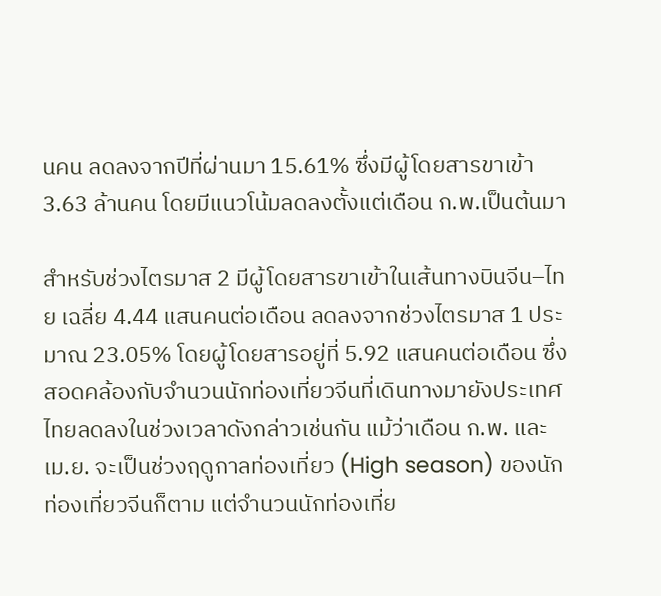นคน ลดลงจากปีที่ผ่านมา 15.61% ซึ่งมีผู้โดยสารขาเข้า 3.63 ล้านคน โดยมีแนวโน้มลดลงตั้งแต่เดือน ก.พ.เป็นต้นมา

สำหรับช่วงไตรมาส 2 มีผู้โดยสารขาเข้าในเส้นทางบินจีน–ไทย เฉลี่ย 4.44 แสนคนต่อเดือน ลดลงจากช่วงไตรมาส 1 ประมาณ 23.05% โดยผู้โดยสารอยู่ที่ 5.92 แสนคนต่อเดือน ซึ่งสอดคล้องกับจำนวนนักท่องเที่ยวจีนที่เดินทางมายังประเทศไทยลดลงในช่วงเวลาดังกล่าวเช่นกัน แม้ว่าเดือน ก.พ. และ เม.ย. จะเป็นช่วงฤดูกาลท่องเที่ยว (High season) ของนักท่องเที่ยวจีนก็ตาม แต่จำนวนนักท่องเที่ย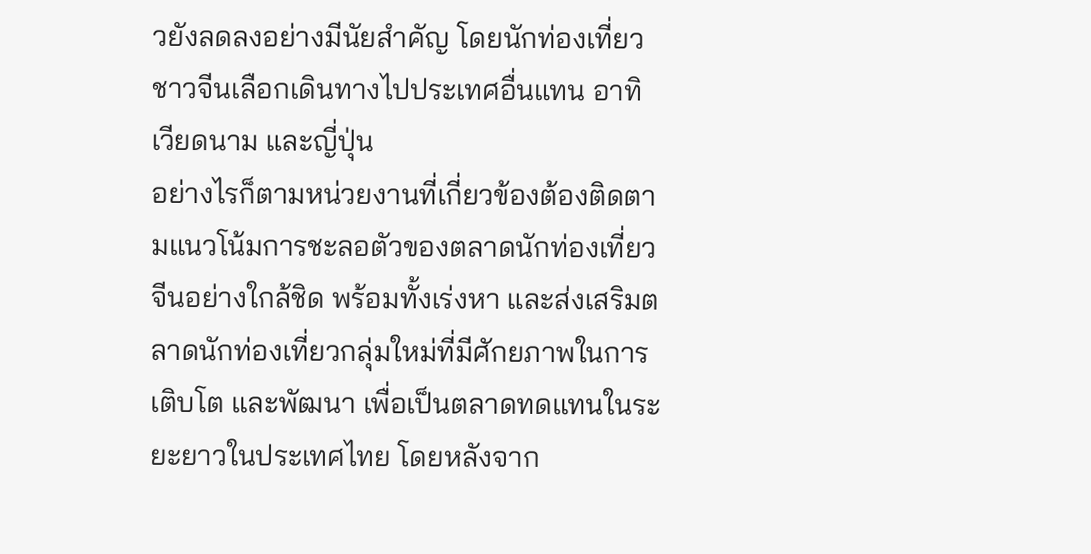วยังลดลงอย่างมีนัยสำคัญ โดยนักท่องเที่ยวชาวจีนเลือกเดินทางไปประเทศอื่นแทน อาทิ เวียดนาม และญี่ปุ่น
อย่างไรก็ตามหน่วยงานที่เกี่ยวข้องต้องติดตามแนวโน้มการชะลอตัวของตลาดนักท่องเที่ยวจีนอย่างใกล้ชิด พร้อมทั้งเร่งหา และส่งเสริมตลาดนักท่องเที่ยวกลุ่มใหม่ที่มีศักยภาพในการเติบโต และพัฒนา เพื่อเป็นตลาดทดแทนในระยะยาวในประเทศไทย โดยหลังจาก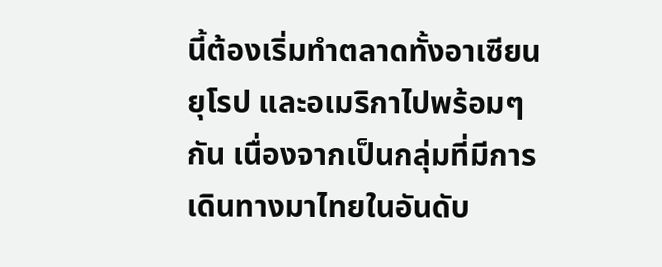นี้ต้องเริ่มทำตลาดทั้งอาเซียน ยุโรป และอเมริกาไปพร้อมๆ กัน เนื่องจากเป็นกลุ่มที่มีการเดินทางมาไทยในอันดับ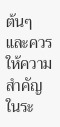ต้นๆ และควรให้ความสำคัญในระ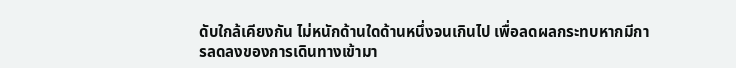ดับใกล้เคียงกัน ไม่หนักด้านใดด้านหนึ่งจนเกินไป เพื่อลดผลกระทบหากมีการลดลงของการเดินทางเข้ามา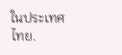ในประเทศไทย.